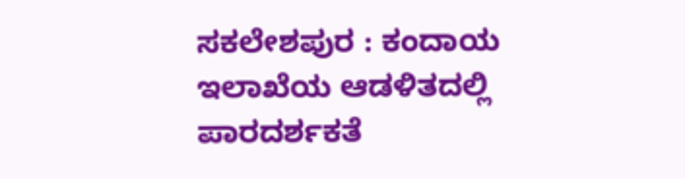ಸಕಲೇಶಪುರ : ಕಂದಾಯ ಇಲಾಖೆಯ ಆಡಳಿತದಲ್ಲಿ ಪಾರದರ್ಶಕತೆ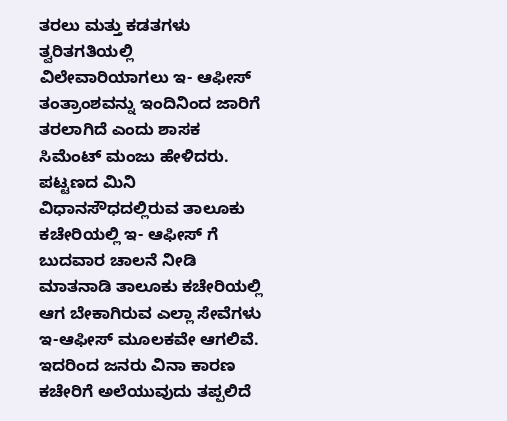ತರಲು ಮತ್ತು ಕಡತಗಳು ತ್ವರಿತಗತಿಯಲ್ಲಿ ವಿಲೇವಾರಿಯಾಗಲು ಇ- ಆಫೀಸ್ ತಂತ್ರಾಂಶವನ್ನು ಇಂದಿನಿಂದ ಜಾರಿಗೆ ತರಲಾಗಿದೆ ಎಂದು ಶಾಸಕ ಸಿಮೆಂಟ್ ಮಂಜು ಹೇಳಿದರು.
ಪಟ್ಟಣದ ಮಿನಿ ವಿಧಾನಸೌಧದಲ್ಲಿರುವ ತಾಲೂಕು ಕಚೇರಿಯಲ್ಲಿ ಇ- ಆಫೀಸ್ ಗೆ ಬುದವಾರ ಚಾಲನೆ ನೀಡಿ ಮಾತನಾಡಿ ತಾಲೂಕು ಕಚೇರಿಯಲ್ಲಿ ಆಗ ಬೇಕಾಗಿರುವ ಎಲ್ಲಾ ಸೇವೆಗಳು ಇ-ಆಫೀಸ್ ಮೂಲಕವೇ ಆಗಲಿವೆ. ಇದರಿಂದ ಜನರು ವಿನಾ ಕಾರಣ ಕಚೇರಿಗೆ ಅಲೆಯುವುದು ತಪ್ಪಲಿದೆ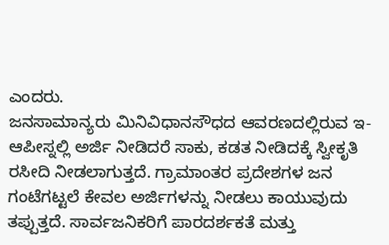ಎಂದರು.
ಜನಸಾಮಾನ್ಯರು ಮಿನಿವಿಧಾನಸೌಧದ ಆವರಣದಲ್ಲಿರುವ ಇ-ಆಪೀಸ್ನಲ್ಲಿ ಅರ್ಜಿ ನೀಡಿದರೆ ಸಾಕು, ಕಡತ ನೀಡಿದಕ್ಕೆ ಸ್ವೀಕೃತಿ ರಸೀದಿ ನೀಡಲಾಗುತ್ತದೆ. ಗ್ರಾಮಾಂತರ ಪ್ರದೇಶಗಳ ಜನ ಗಂಟೆಗಟ್ಟಲೆ ಕೇವಲ ಅರ್ಜಿಗಳನ್ನು ನೀಡಲು ಕಾಯುವುದು ತಪ್ಪುತ್ತದೆ. ಸಾರ್ವಜನಿಕರಿಗೆ ಪಾರದರ್ಶಕತೆ ಮತ್ತು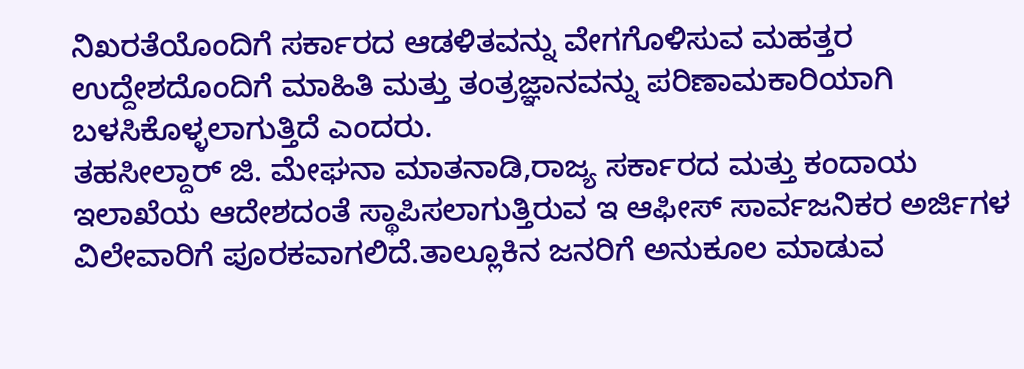ನಿಖರತೆಯೊಂದಿಗೆ ಸರ್ಕಾರದ ಆಡಳಿತವನ್ನು ವೇಗಗೊಳಿಸುವ ಮಹತ್ತರ ಉದ್ದೇಶದೊಂದಿಗೆ ಮಾಹಿತಿ ಮತ್ತು ತಂತ್ರಜ್ಞಾನವನ್ನು ಪರಿಣಾಮಕಾರಿಯಾಗಿ ಬಳಸಿಕೊಳ್ಳಲಾಗುತ್ತಿದೆ ಎಂದರು.
ತಹಸೀಲ್ದಾರ್ ಜಿ. ಮೇಘನಾ ಮಾತನಾಡಿ,ರಾಜ್ಯ ಸರ್ಕಾರದ ಮತ್ತು ಕಂದಾಯ ಇಲಾಖೆಯ ಆದೇಶದಂತೆ ಸ್ಥಾಪಿಸಲಾಗುತ್ತಿರುವ ಇ ಆಫೀಸ್ ಸಾರ್ವಜನಿಕರ ಅರ್ಜಿಗಳ ವಿಲೇವಾರಿಗೆ ಪೂರಕವಾಗಲಿದೆ.ತಾಲ್ಲೂಕಿನ ಜನರಿಗೆ ಅನುಕೂಲ ಮಾಡುವ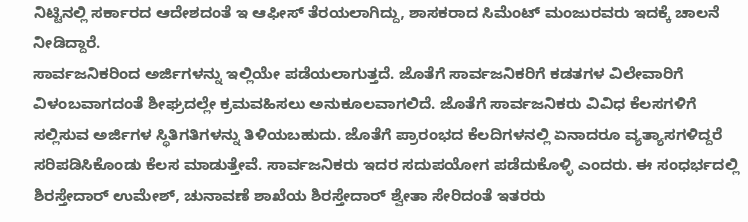ನಿಟ್ಟಿನಲ್ಲಿ ಸರ್ಕಾರದ ಆದೇಶದಂತೆ ಇ ಆಫೀಸ್ ತೆರಯಲಾಗಿದ್ದು, ಶಾಸಕರಾದ ಸಿಮೆಂಟ್ ಮಂಜುರವರು ಇದಕ್ಕೆ ಚಾಲನೆ ನೀಡಿದ್ದಾರೆ.
ಸಾರ್ವಜನಿಕರಿಂದ ಅರ್ಜಿಗಳನ್ನು ಇಲ್ಲಿಯೇ ಪಡೆಯಲಾಗುತ್ತದೆ. ಜೊತೆಗೆ ಸಾರ್ವಜನಿಕರಿಗೆ ಕಡತಗಳ ವಿಲೇವಾರಿಗೆ ವಿಳಂಬವಾಗದಂತೆ ಶೀಘ್ರದಲ್ಲೇ ಕ್ರಮವಹಿಸಲು ಅನುಕೂಲವಾಗಲಿದೆ. ಜೊತೆಗೆ ಸಾರ್ವಜನಿಕರು ವಿವಿಧ ಕೆಲಸಗಳಿಗೆ ಸಲ್ಲಿಸುವ ಅರ್ಜಿಗಳ ಸ್ಥಿತಿಗತಿಗಳನ್ನು ತಿಳಿಯಬಹುದು. ಜೊತೆಗೆ ಪ್ರಾರಂಭದ ಕೆಲದಿಗಳನಲ್ಲಿ ಏನಾದರೂ ವ್ಯತ್ಯಾಸಗಳಿದ್ದರೆ ಸರಿಪಡಿಸಿಕೊಂಡು ಕೆಲಸ ಮಾಡುತ್ತೇವೆ. ಸಾರ್ವಜನಿಕರು ಇದರ ಸದುಪಯೋಗ ಪಡೆದುಕೊಳ್ಳಿ ಎಂದರು. ಈ ಸಂಧರ್ಭದಲ್ಲಿ ಶಿರಸ್ತೇದಾರ್ ಉಮೇಶ್, ಚುನಾವಣೆ ಶಾಖೆಯ ಶಿರಸ್ತೇದಾರ್ ಶ್ವೇತಾ ಸೇರಿದಂತೆ ಇತರರು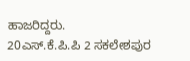ಹಾಜರಿದ್ದರು.
20ಎಸ್.ಕೆ.ಪಿ.ಪಿ 2 ಸಕಲೇಶಪುರ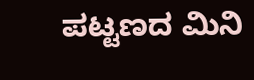ಪಟ್ಟಣದ ಮಿನಿ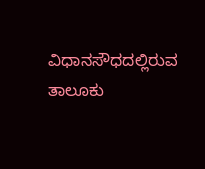ವಿಧಾನಸೌಧದಲ್ಲಿರುವ ತಾಲೂಕು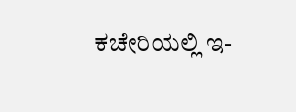ಕಚೇರಿಯಲ್ಲಿ ಇ-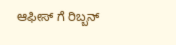ಆಫೀಸ್ ಗೆ ರಿಬ್ಬನ್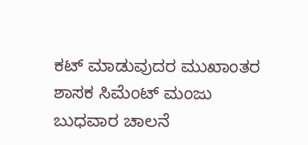ಕಟ್ ಮಾಡುವುದರ ಮುಖಾಂತರ ಶಾಸಕ ಸಿಮೆಂಟ್ ಮಂಜು ಬುಧವಾರ ಚಾಲನೆ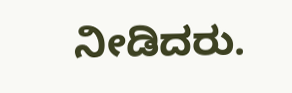ನೀಡಿದರು.